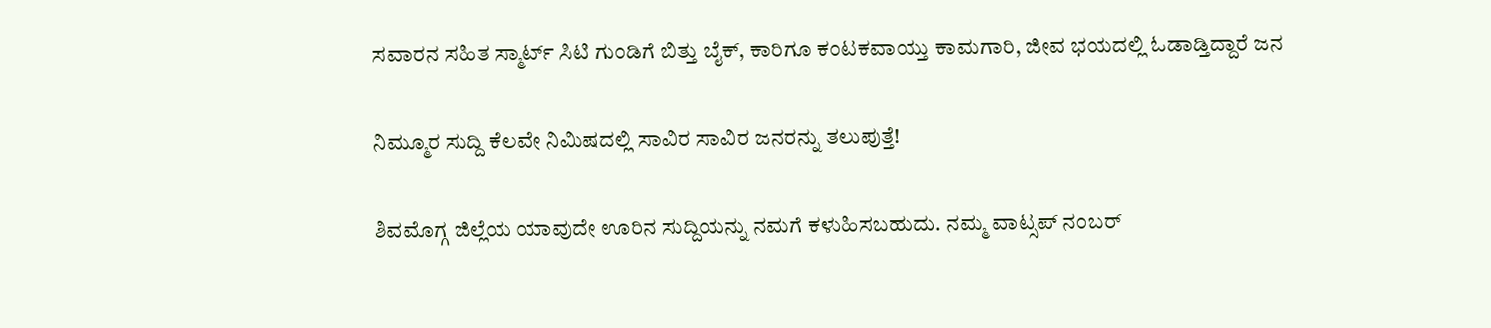ಸವಾರನ ಸಹಿತ ಸ್ಮಾರ್ಟ್ ಸಿಟಿ ಗುಂಡಿಗೆ ಬಿತ್ತು ಬೈಕ್, ಕಾರಿಗೂ ಕಂಟಕವಾಯ್ತು ಕಾಮಗಾರಿ, ಜೀವ ಭಯದಲ್ಲಿ ಓಡಾಡ್ತಿದ್ದಾರೆ ಜನ

ನಿಮ್ಮೂರ ಸುದ್ದಿ ಕೆಲವೇ ನಿಮಿಷದಲ್ಲಿ ಸಾವಿರ ಸಾವಿರ ಜನರನ್ನು ತಲುಪುತ್ತೆ!

ಶಿವಮೊಗ್ಗ ಜಿಲ್ಲೆಯ ಯಾವುದೇ ಊರಿನ ಸುದ್ದಿಯನ್ನು ನಮಗೆ ಕಳುಹಿಸಬಹುದು. ನಮ್ಮ ವಾಟ್ಸಪ್‌ ನಂಬರ್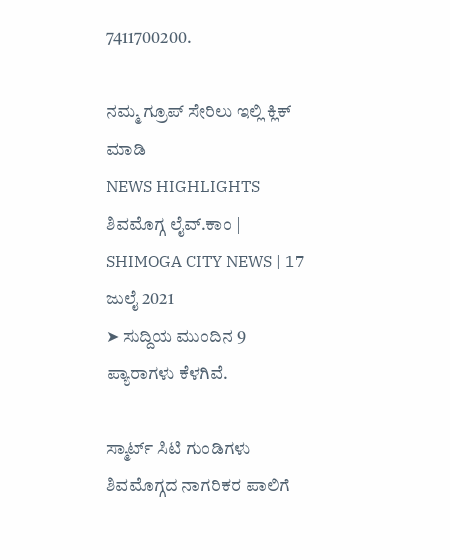7411700200.

ನಮ್ಮ ಗ್ರೂಪ್‌ ಸೇರಿಲು ಇಲ್ಲಿ ಕ್ಲಿಕ್‌ ಮಾಡಿ
NEWS HIGHLIGHTS
ಶಿವಮೊಗ್ಗ ಲೈವ್.ಕಾಂ | SHIMOGA CITY NEWS | 17 ಜುಲೈ 2021
➤ ಸುದ್ದಿಯ ಮುಂದಿನ 9 ಪ್ಯಾರಾಗಳು ಕೆಳಗಿವೆ.

ಸ್ಮಾರ್ಟ್ ಸಿಟಿ ಗುಂಡಿಗಳು ಶಿವಮೊಗ್ಗದ ನಾಗರಿಕರ ಪಾಲಿಗೆ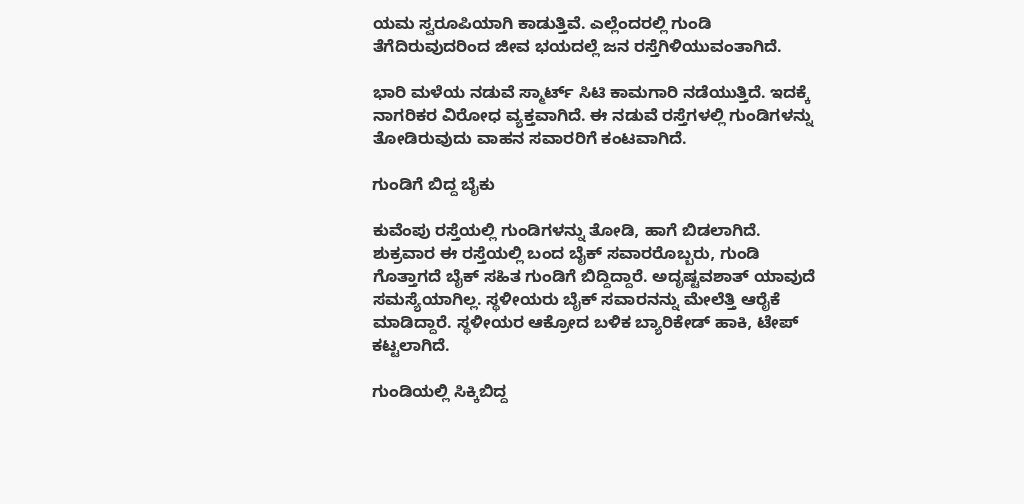ಯಮ ಸ್ವರೂಪಿಯಾಗಿ ಕಾಡುತ್ತಿವೆ. ಎಲ್ಲೆಂದರಲ್ಲಿ ಗುಂಡಿ ತೆಗೆದಿರುವುದರಿಂದ ಜೀವ ಭಯದಲ್ಲೆ ಜನ ರಸ್ತೆಗಿಳಿಯುವಂತಾಗಿದೆ.

ಭಾರಿ ಮಳೆಯ ನಡುವೆ ಸ್ಮಾರ್ಟ್ ಸಿಟಿ ಕಾಮಗಾರಿ ನಡೆಯುತ್ತಿದೆ. ಇದಕ್ಕೆ ನಾಗರಿಕರ ವಿರೋಧ ವ್ಯಕ್ತವಾಗಿದೆ. ಈ ನಡುವೆ ರಸ್ತೆಗಳಲ್ಲಿ ಗುಂಡಿಗಳನ್ನು ತೋಡಿರುವುದು ವಾಹನ ಸವಾರರಿಗೆ ಕಂಟವಾಗಿದೆ.

ಗುಂಡಿಗೆ ಬಿದ್ದ ಬೈಕು

ಕುವೆಂಪು ರಸ್ತೆಯಲ್ಲಿ ಗುಂಡಿಗಳನ್ನು ತೋಡಿ, ಹಾಗೆ ಬಿಡಲಾಗಿದೆ. ಶುಕ್ರವಾರ ಈ ರಸ್ತೆಯಲ್ಲಿ ಬಂದ ಬೈಕ್ ಸವಾರರೊಬ್ಬರು, ಗುಂಡಿ ಗೊತ್ತಾಗದೆ ಬೈಕ್ ಸಹಿತ ಗುಂಡಿಗೆ ಬಿದ್ದಿದ್ದಾರೆ. ಅದೃಷ್ಟವಶಾತ್‍ ಯಾವುದೆ ಸಮಸ್ಯೆಯಾಗಿಲ್ಲ. ಸ್ಥಳೀಯರು ಬೈಕ್‍ ಸವಾರನನ್ನು ಮೇಲೆತ್ತಿ ಆರೈಕೆ ಮಾಡಿದ್ದಾರೆ. ಸ್ಥಳೀಯರ ಆಕ್ರೋದ ಬಳಿಕ ಬ್ಯಾರಿಕೇಡ್ ಹಾಕಿ, ಟೇಪ್ ಕಟ್ಟಲಾಗಿದೆ.

ಗುಂಡಿಯಲ್ಲಿ ಸಿಕ್ಕಿಬಿದ್ದ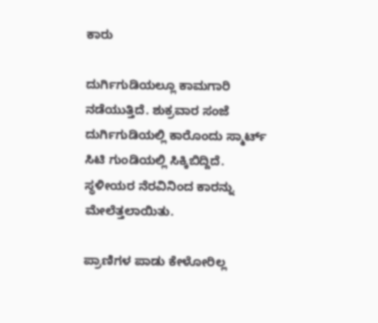ಕಾರು

ದುರ್ಗಿಗುಡಿಯಲ್ಲೂ ಕಾಮಗಾರಿ ನಡೆಯುತ್ತಿದೆ. ಶುಕ್ರವಾರ ಸಂಜೆ ದುರ್ಗಿಗುಡಿಯಲ್ಲಿ ಕಾರೊಂದು ಸ್ಮಾರ್ಟ್ ಸಿಟಿ ಗುಂಡಿಯಲ್ಲಿ ಸಿಕ್ಕಿಬಿದ್ದಿದೆ. ಸ್ಥಳೀಯರ ನೆರವಿನಿಂದ ಕಾರನ್ನು ಮೇಲೆತ್ತಲಾಯಿತು.

ಪ್ರಾಣಿಗಳ ಪಾಡು ಕೇಳೋರಿಲ್ಲ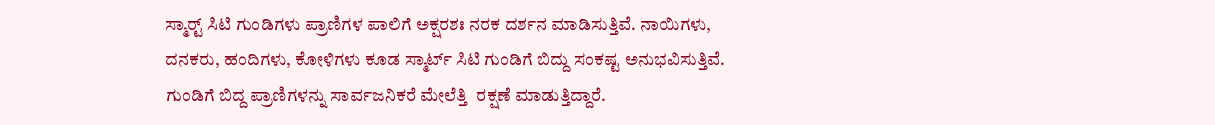ಸ್ಮಾರ್ಟ್‍ ಸಿಟಿ ಗುಂಡಿಗಳು ಪ್ರಾಣಿಗಳ ಪಾಲಿಗೆ ಅಕ್ಷರಶಃ ನರಕ ದರ್ಶನ ಮಾಡಿಸುತ್ತಿವೆ. ನಾಯಿಗಳು, ದನಕರು, ಹಂದಿಗಳು, ಕೋಳಿಗಳು ಕೂಡ ಸ್ಮಾರ್ಟ್ ಸಿಟಿ ಗುಂಡಿಗೆ ಬಿದ್ದು ಸಂಕಷ್ಟ ಅನುಭವಿಸುತ್ತಿವೆ. ಗುಂಡಿಗೆ ಬಿದ್ದ ಪ್ರಾಣಿಗಳನ್ನು ಸಾರ್ವಜನಿಕರೆ ಮೇಲೆತ್ತಿ  ರಕ್ಷಣೆ ಮಾಡುತ್ತಿದ್ದಾರೆ.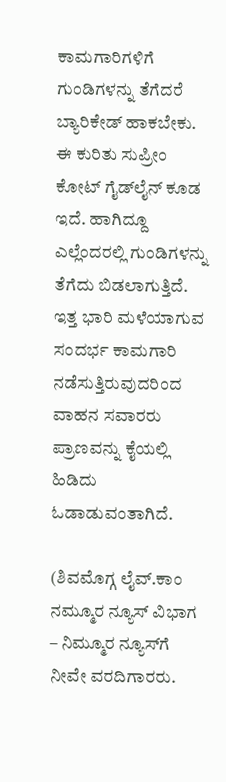ಕಾಮಗಾರಿಗಳಿಗೆ ಗುಂಡಿಗಳನ್ನು ತೆಗೆದರೆ ಬ್ಯಾರಿಕೇಡ್‍ ಹಾಕಬೇಕು. ಈ ಕುರಿತು ಸುಪ್ರೀಂ ಕೋಟ್ ಗೈಡ್‍ಲೈನ್ ಕೂಡ ಇದೆ. ಹಾಗಿದ್ದೂ ಎಲ್ಲೆಂದರಲ್ಲಿ ಗುಂಡಿಗಳನ್ನು ತೆಗೆದು ಬಿಡಲಾಗುತ್ತಿದೆ. ಇತ್ತ ಭಾರಿ ಮಳೆಯಾಗುವ ಸಂದರ್ಭ ಕಾಮಗಾರಿ ನಡೆಸುತ್ತಿರುವುದರಿಂದ ವಾಹನ ಸವಾರರು ಪ್ರಾಣವನ್ನು ಕೈಯಲ್ಲಿ ಹಿಡಿದು ಓಡಾಡುವಂತಾಗಿದೆ.

(ಶಿವಮೊಗ್ಗ ಲೈವ್.ಕಾಂ ನಮ್ಮೂರ ನ್ಯೂಸ್ ವಿಭಾಗ – ನಿಮ್ಮೂರ ನ್ಯೂಸ್‍ಗೆ ನೀವೇ ವರದಿಗಾರರು.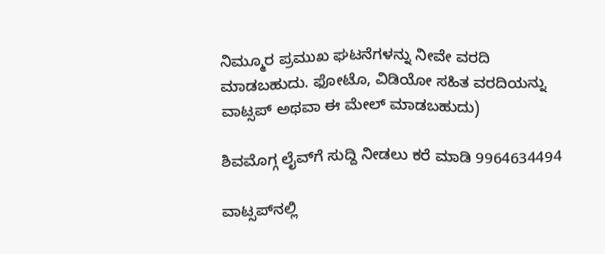ನಿಮ್ಮೂರ ಪ್ರಮುಖ ಘಟನೆಗಳನ್ನು ನೀವೇ ವರದಿ ಮಾಡಬಹುದು. ಫೋಟೊ, ವಿಡಿಯೋ ಸಹಿತ ವರದಿಯನ್ನು ವಾಟ್ಸಪ್ ಅಥವಾ ಈ ಮೇಲ್ ಮಾಡಬಹುದು)

ಶಿವಮೊಗ್ಗ ಲೈವ್‍ಗೆ ಸುದ್ದಿ ನೀಡಲು ಕರೆ ಮಾಡಿ 9964634494

ವಾಟ್ಸಪ್‍ನಲ್ಲಿ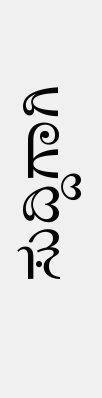ಸುದ್ದಿಗಾಗಿ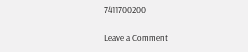7411700200

Leave a Comment